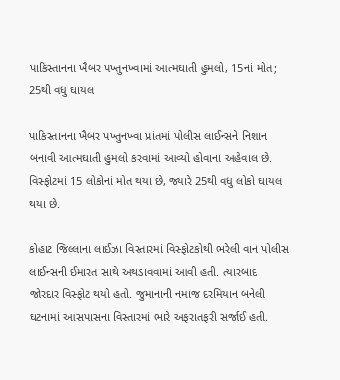પાકિસ્તાનના ખૈબર પખ્તુનખ્વામાં આત્મઘાતી હુમલો, 15નાં મોત; 25થી વધુ ઘાયલ

પાકિસ્તાનના ખૈબર પખ્તુનખ્વા પ્રાંતમાં પોલીસ લાઈન્સને નિશાન બનાવી આત્મઘાતી હુમલો કરવામાં આવ્યો હોવાના અહેવાલ છે. વિસ્ફોટમાં 15 લોકોનાં મોત થયા છે, જ્યારે 25થી વધુ લોકો ઘાયલ થયા છે.

કોહાટ જિલ્લાના લાઈઝા વિસ્તારમાં વિસ્ફોટકોથી ભરેલી વાન પોલીસ લાઈન્સની ઈમારત સાથે અથડાવવામાં આવી હતી. ત્યારબાદ જોરદાર વિસ્ફોટ થયો હતો. જુમાનાની નમાજ દરમિયાન બનેલી ઘટનામાં આસપાસના વિસ્તારમાં ભારે અફરાતફરી સર્જાઈ હતી.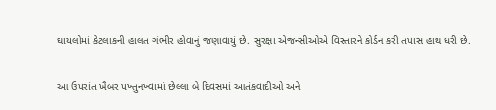ઘાયલોમાં કેટલાકની હાલત ગંભીર હોવાનું જણાવાયું છે. સુરક્ષા એજન્સીઓએ વિસ્તારને કોર્ડન કરી તપાસ હાથ ધરી છે.

આ ઉપરાંત ખૈબર પખ્તુનખ્વામાં છેલ્લા બે દિવસમાં આતંકવાદીઓ અને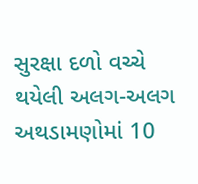સુરક્ષા દળો વચ્ચે થયેલી અલગ-અલગ અથડામણોમાં 10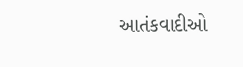આતંકવાદીઓ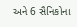અને 6 સૈનિકોના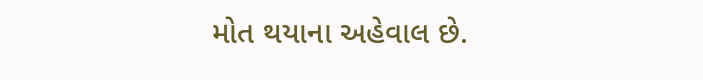મોત થયાના અહેવાલ છે.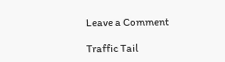Leave a Comment

Traffic Tail